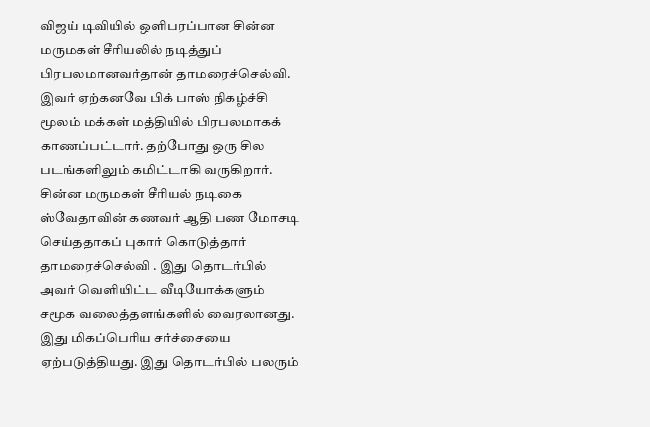விஜய் டிவியில் ஒளிபரப்பான சின்ன மருமகள் சீரியலில் நடித்துப் பிரபலமானவர்தான் தாமரைச்செல்வி. இவர் ஏற்கனவே பிக் பாஸ் நிகழ்ச்சி மூலம் மக்கள் மத்தியில் பிரபலமாகக் காணப்பட்டார். தற்போது ஒரு சில படங்களிலும் கமிட்டாகி வருகிறார்.
சின்ன மருமகள் சீரியல் நடிகை ஸ்வேதாவின் கணவர் ஆதி பண மோசடி செய்ததாகப் புகார் கொடுத்தார் தாமரைச்செல்வி . இது தொடர்பில் அவர் வெளியிட்ட வீடியோக்களும் சமூக வலைத்தளங்களில் வைரலானது. இது மிகப்பெரிய சர்ச்சையை ஏற்படுத்தியது. இது தொடர்பில் பலரும்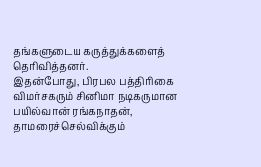தங்களுடைய கருத்துக்களைத் தெரிவித்தனர்.
இதன்போது, பிரபல பத்திரிகை விமர்சகரும் சினிமா நடிகருமான பயில்வான் ரங்கநாதன், தாமரைச்செல்விக்கும்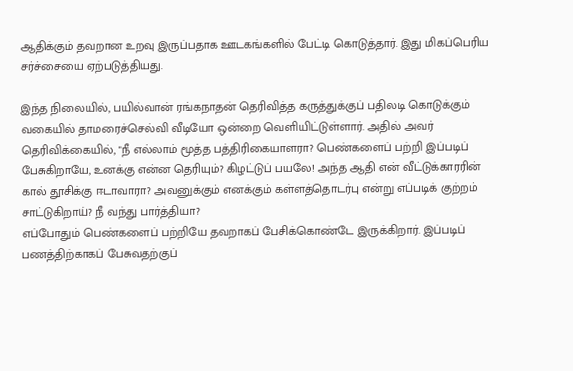ஆதிக்கும் தவறான உறவு இருப்பதாக ஊடகங்களில் பேட்டி கொடுத்தார். இது மிகப்பெரிய சர்ச்சையை ஏற்படுத்தியது.

இந்த நிலையில், பயில்வான் ரங்கநாதன் தெரிவித்த கருத்துக்குப் பதிலடி கொடுக்கும் வகையில் தாமரைச்செல்வி வீடியோ ஒன்றை வெளியிட்டுள்ளார். அதில் அவர் தெரிவிக்கையில், "நீ எல்லாம் மூத்த பத்திரிகையாளரா? பெண்களைப் பற்றி இப்படிப் பேசுகிறாயே, உனக்கு என்ன தெரியும்? கிழட்டுப் பயலே! அந்த ஆதி என் வீட்டுக்காரரின் கால் தூசிக்கு ஈடாவாரா? அவனுக்கும் எனக்கும் கள்ளத்தொடர்பு என்று எப்படிக் குற்றம் சாட்டுகிறாய்? நீ வந்து பார்த்தியா?
எப்போதும் பெண்களைப் பற்றியே தவறாகப் பேசிக்கொண்டே இருக்கிறார். இப்படிப் பணத்திற்காகப் பேசுவதற்குப்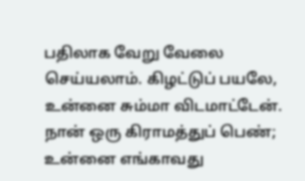பதிலாக வேறு வேலை செய்யலாம். கிழட்டுப் பயலே, உன்னை சும்மா விடமாட்டேன். நான் ஒரு கிராமத்துப் பெண்; உன்னை எங்காவது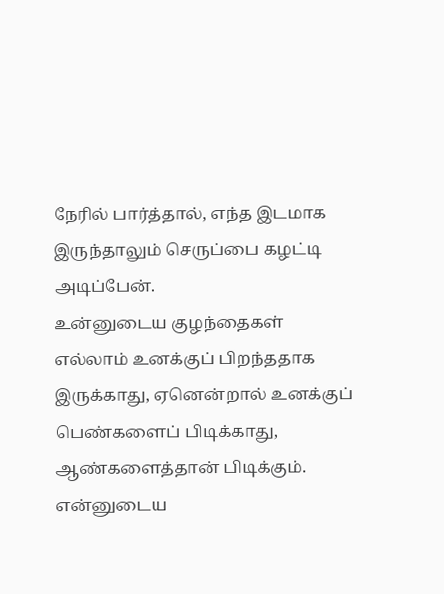நேரில் பார்த்தால், எந்த இடமாக இருந்தாலும் செருப்பை கழட்டி அடிப்பேன்.
உன்னுடைய குழந்தைகள் எல்லாம் உனக்குப் பிறந்ததாக இருக்காது, ஏனென்றால் உனக்குப் பெண்களைப் பிடிக்காது, ஆண்களைத்தான் பிடிக்கும். என்னுடைய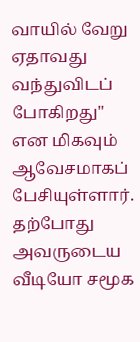வாயில் வேறு ஏதாவது வந்துவிடப் போகிறது" என மிகவும் ஆவேசமாகப் பேசியுள்ளார். தற்போது அவருடைய வீடியோ சமூக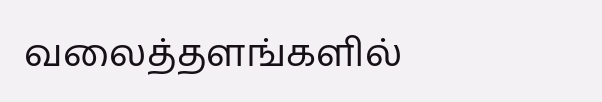வலைத்தளங்களில்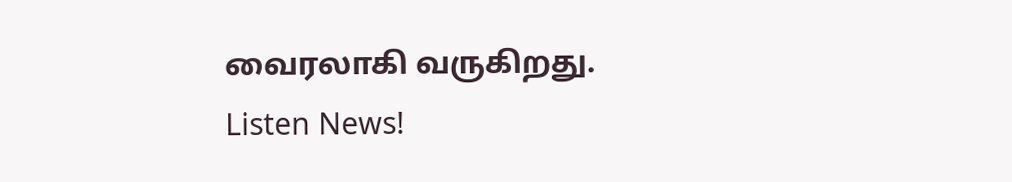வைரலாகி வருகிறது.
Listen News!